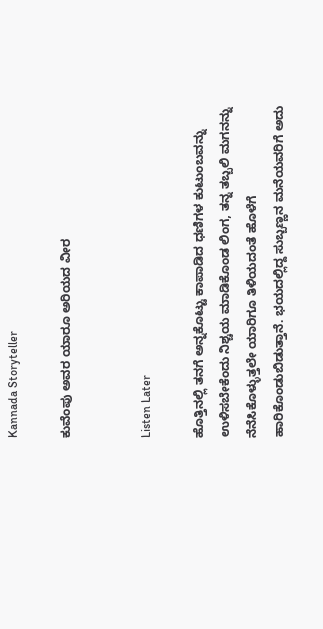Kannada Storyteller

ಕುವೆಂಪು ಅವರ ಯಾರೂ ಅರಿಯದ ವೀರ


Listen Later

ಹೊತ್ತಿನಲ್ಲಿ ತನಗೆ ಅನ್ನಕೊಟ್ಟು ಕಾಪಾಡಿದ ಧಣಿಗಳ ಕುಟುಂಬವನ್ನು ಉಳಿಸಬೇಕೆಂದು ನಿಶ್ಚಯ ಮಾಡಿಕೊಂಡ ಲಿಂಗ, ತನ್ನ ತಬ್ಬಲಿ ಮಗನನ್ನು ನೆನೆಸಿಕೊಳ್ಳುತ್ತಲೇ ಯಾರಿಗೂ ತಿಳಿಯದಂತೆ ಹೊಳೆಗೆ ಹಾರಿಕೊಂಡುಬಿಡುತ್ತಾನೆ. ಭಯದಲ್ಲಿದ್ದ ಸುಬ್ಬಣ್ಣನ ಮನೆಯವರಿಗೆ ಅದು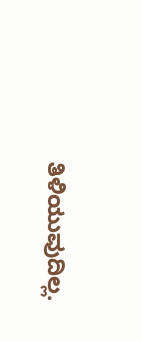ತಿಳಿಯುವುದಿಲ್ಲ.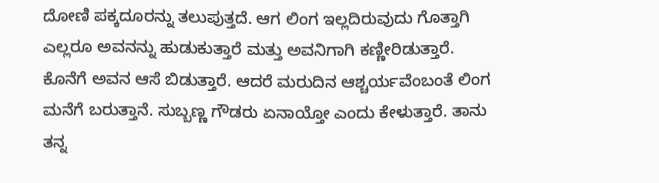ದೋಣಿ ಪಕ್ಕದೂರನ್ನು ತಲುಪುತ್ತದೆ. ಆಗ ಲಿಂಗ ಇಲ್ಲದಿರುವುದು ಗೊತ್ತಾಗಿ ಎಲ್ಲರೂ ಅವನನ್ನು ಹುಡುಕುತ್ತಾರೆ ಮತ್ತು ಅವನಿಗಾಗಿ ಕಣ್ಣೀರಿಡುತ್ತಾರೆ. ಕೊನೆಗೆ ಅವನ ಆಸೆ ಬಿಡುತ್ತಾರೆ. ಆದರೆ ಮರುದಿನ ಆಶ್ಚರ್ಯವೆಂಬಂತೆ ಲಿಂಗ ಮನೆಗೆ ಬರುತ್ತಾನೆ. ಸುಬ್ಬಣ್ಣ ಗೌಡರು ಏನಾಯ್ತೋ ಎಂದು ಕೇಳುತ್ತಾರೆ. ತಾನು ತನ್ನ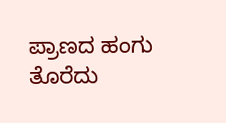ಪ್ರಾಣದ ಹಂಗು ತೊರೆದು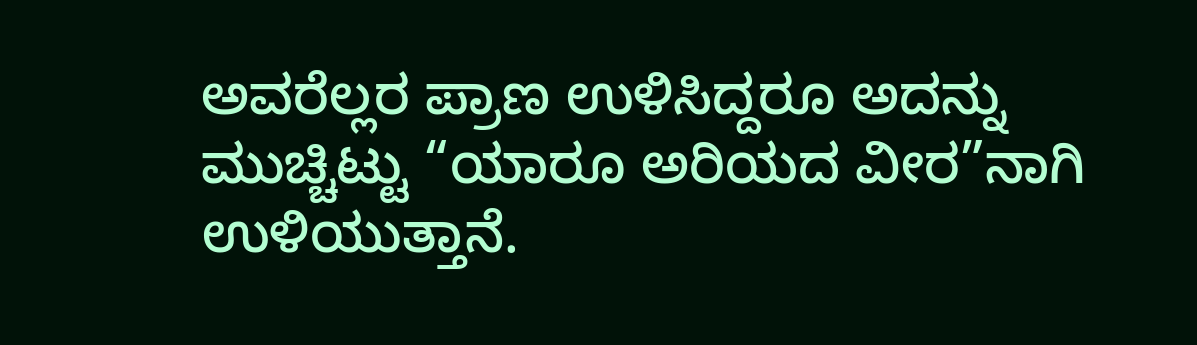ಅವರೆಲ್ಲರ ಪ್ರಾಣ ಉಳಿಸಿದ್ದರೂ ಅದನ್ನು ಮುಚ್ಚಿಟ್ಟು “ಯಾರೂ ಅರಿಯದ ವೀರ”ನಾಗಿ ಉಳಿಯುತ್ತಾನೆ.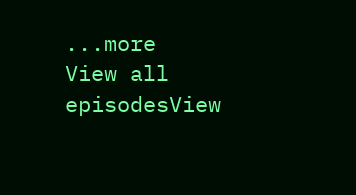...more
View all episodesView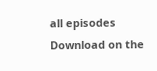all episodes
Download on the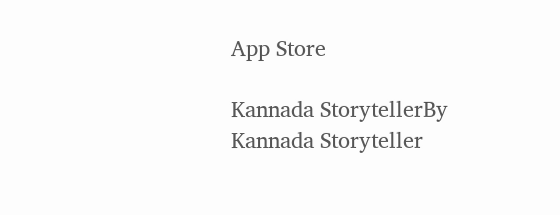App Store

Kannada StorytellerBy Kannada Storyteller